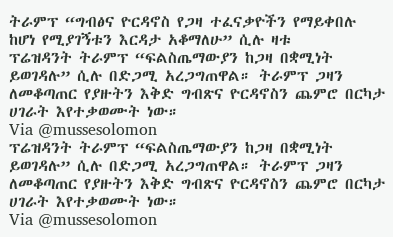ትራምፕ “ግብፅና ዮርዳኖስ የጋዛ ተፈናቃዮችን የማይቀበሉ ከሆነ የሚያገኝቱን እርዳታ አቆማለሁ” ሲሉ ዛቱ
ፕሬዝዳንት ትራምፕ “ፍልስጤማውያን ከጋዛ በቋሚነት ይወገዳሉ” ሲሉ በድጋሚ አረጋግጠዋል። ትራምፕ ጋዛን ለመቆጣጠር የያዙትን እቅድ ግብጽና ዮርዳኖስን ጨምሮ በርካታ ሀገራት እየተቃወሙት ነው።
Via @mussesolomon
ፕሬዝዳንት ትራምፕ “ፍልስጤማውያን ከጋዛ በቋሚነት ይወገዳሉ” ሲሉ በድጋሚ አረጋግጠዋል። ትራምፕ ጋዛን ለመቆጣጠር የያዙትን እቅድ ግብጽና ዮርዳኖስን ጨምሮ በርካታ ሀገራት እየተቃወሙት ነው።
Via @mussesolomon